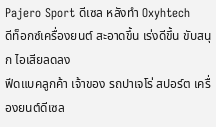Pajero Sport ดีเซล หลังทำ Oxyhtech
ดีท็อกซ์เครื่องยนต์ สะอาดขึ้น เร่งดีขึ้น ขับสนุก ไอเสียลดลง
ฟีดแบคลูกค้า เจ้าของ รถปาเจโร่ สปอร์ต เครื่องยนต์ดีเซล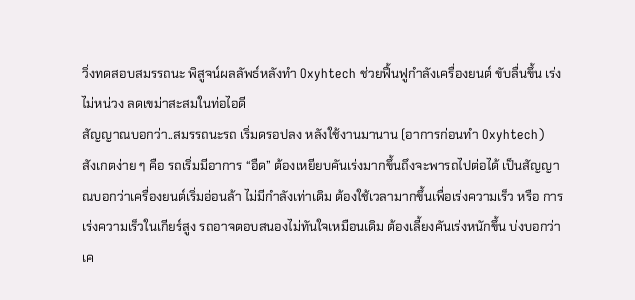วิ่งทดสอบสมรรถนะ พิสูจน์ผลลัพธ์หลังทำ Oxyhtech ช่วยฟื้นฟูกำลังเครื่องยนต์ ขับลื่นขึ้น เร่งไม่หน่วง ลดเขม่าสะสมในท่อไอดี
สัญญาณบอกว่า..สมรรถนะรถ เริ่มดรอปลง หลังใช้งานมานาน (อาการก่อนทำ Oxyhtech)
สังเกตง่าย ๆ คือ รถเริ่มมีอาการ “อืด” ต้องเหยียบคันเร่งมากขึ้นถึงจะพารถไปต่อได้ เป็นสัญญาณบอกว่าเครื่องยนต์เริ่มอ่อนล้า ไม่มีกำลังเท่าเดิม ต้องใช้เวลามากขึ้นเพื่อเร่งความเร็ว หรือ การเร่งความเร็วในเกียร์สูง รถอาจตอบสนองไม่ทันใจเหมือนเดิม ต้องเลี้ยงคันเร่งหนักขึ้น บ่งบอกว่าเค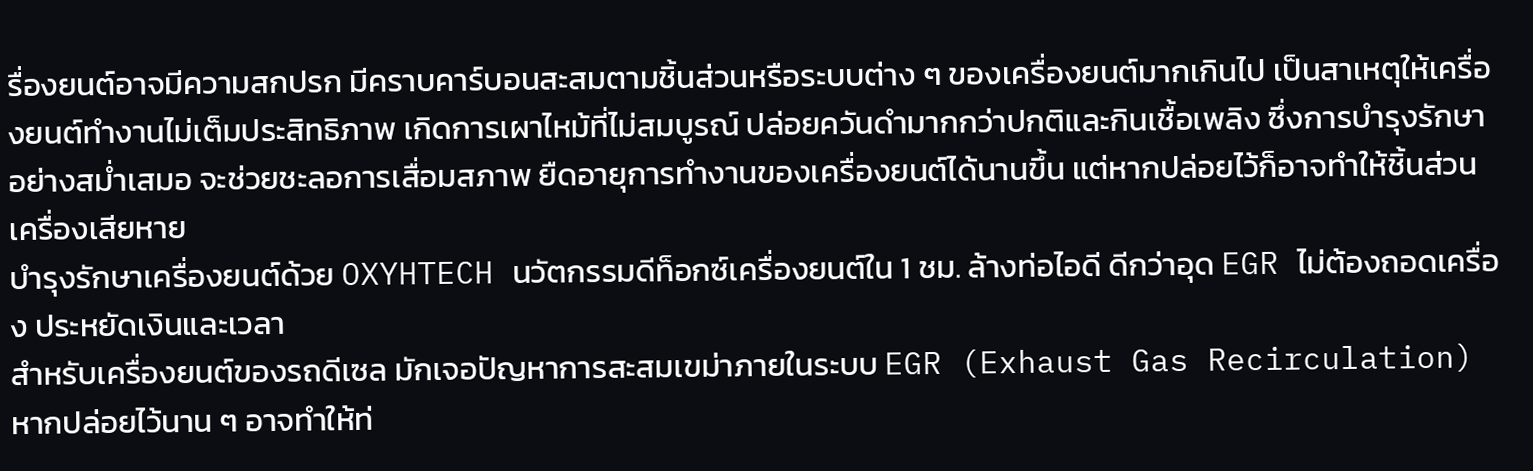รื่องยนต์อาจมีความสกปรก มีคราบคาร์บอนสะสมตามชิ้นส่วนหรือระบบต่าง ๆ ของเครื่องยนต์มากเกินไป เป็นสาเหตุให้เครื่องยนต์ทำงานไม่เต็มประสิทธิภาพ เกิดการเผาไหม้ที่ไม่สมบูรณ์ ปล่อยควันดำมากกว่าปกติและกินเชื้อเพลิง ซึ่งการบำรุงรักษาอย่างสม่ำเสมอ จะช่วยชะลอการเสื่อมสภาพ ยืดอายุการทำงานของเครื่องยนต์ได้นานขึ้น แต่หากปล่อยไว้ก็อาจทำให้ชิ้นส่วนเครื่องเสียหาย
บำรุงรักษาเครื่องยนต์ด้วย OXYHTECH นวัตกรรมดีท็อกซ์เครื่องยนต์ใน 1 ชม. ล้างท่อไอดี ดีกว่าอุด EGR ไม่ต้องถอดเครื่อง ประหยัดเงินและเวลา
สำหรับเครื่องยนต์ของรถดีเซล มักเจอปัญหาการสะสมเขม่าภายในระบบ EGR (Exhaust Gas Recirculation) หากปล่อยไว้นาน ๆ อาจทำให้ท่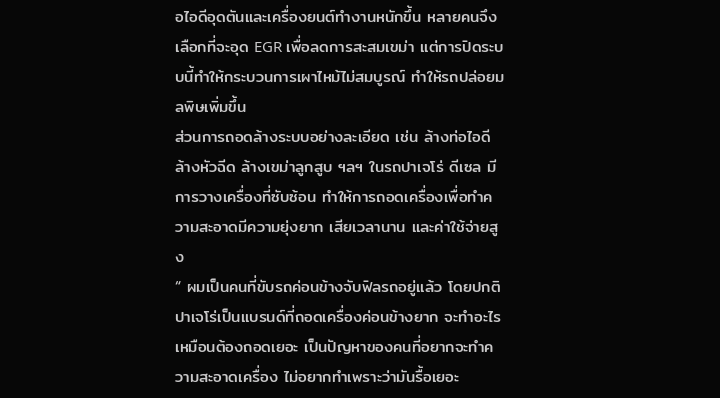อไอดีอุดตันและเครื่องยนต์ทำงานหนักขึ้น หลายคนจึงเลือกที่จะอุด EGR เพื่อลดการสะสมเขม่า แต่การปิดระบบนี้ทำให้กระบวนการเผาไหม้ไม่สมบูรณ์ ทำให้รถปล่อยมลพิษเพิ่มขึ้น
ส่วนการถอดล้างระบบอย่างละเอียด เช่น ล้างท่อไอดี ล้างหัวฉีด ล้างเขม่าลูกสูบ ฯลฯ ในรถปาเจโร่ ดีเซล มีการวางเครื่องที่ซับซ้อน ทำให้การถอดเครื่องเพื่อทำความสะอาดมีความยุ่งยาก เสียเวลานาน และค่าใช้จ่ายสูง
“ ผมเป็นคนที่ขับรถค่อนข้างจับฟิลรถอยู่แล้ว โดยปกติปาเจโร่เป็นแบรนด์ที่ถอดเครื่องค่อนข้างยาก จะทำอะไรเหมือนต้องถอดเยอะ เป็นปัญหาของคนที่อยากจะทำความสะอาดเครื่อง ไม่อยากทำเพราะว่ามันรื้อเยอะ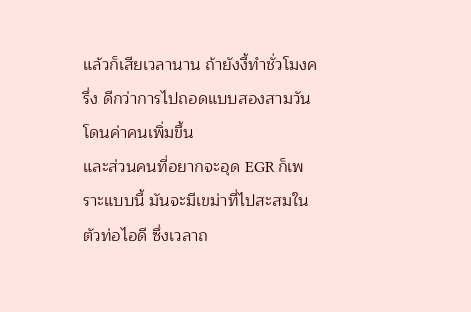แล้วก็เสียเวลานาน ถ้ายังงี้ทำชั่วโมงครึ่ง ดีกว่าการไปถอดแบบสองสามวัน โดนค่าคนเพิ่มขึ้น
และส่วนคนที่อยากจะอุด EGR ก็เพราะแบบนี้ มันจะมีเขม่าที่ไปสะสมในตัวท่อไอดี ซึ่งเวลาถ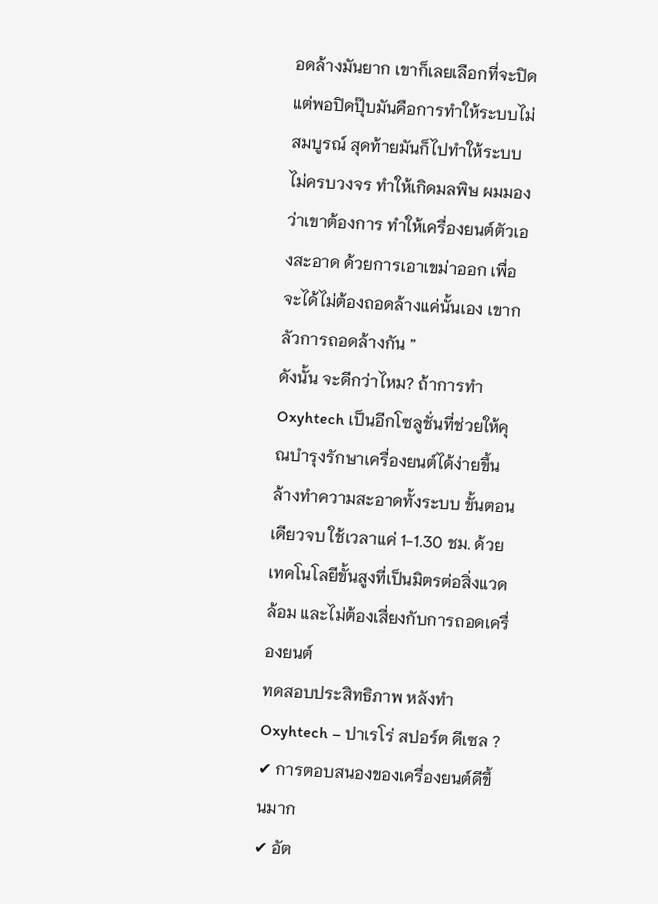อดล้างมันยาก เขาก็เลยเลือกที่จะปิด แต่พอปิดปุ๊บมันคือการทำให้ระบบไม่สมบูรณ์ สุดท้ายมันก็ไปทำให้ระบบไม่ครบวงจร ทำให้เกิดมลพิษ ผมมองว่าเขาต้องการ ทำให้เครื่องยนต์ตัวเองสะอาด ด้วยการเอาเขม่าออก เพื่อจะได้ไม่ต้องถอดล้างแค่นั้นเอง เขากลัวการถอดล้างกัน ”
ดังนั้น จะดีกว่าไหม? ถ้าการทำ Oxyhtech เป็นอีกโซลูชั่นที่ช่วยให้คุณบำรุงรักษาเครื่องยนต์ได้ง่ายขึ้น ล้างทำความสะอาดทั้งระบบ ขั้นตอนเดียวจบ ใช้เวลาแค่ 1-1.30 ชม. ด้วยเทคโนโลยีขั้นสูงที่เป็นมิตรต่อสิ่งแวดล้อม และไม่ต้องเสี่ยงกับการถอดเครื่องยนต์
ทดสอบประสิทธิภาพ หลังทำ Oxyhtech – ปาเรโร่ สปอร์ต ดีเซล ?
✔ การตอบสนองของเครื่องยนต์ดีขึ้นมาก
✔ อัต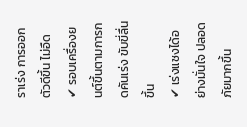ราเร่ง การออกตัวดีขึ้น ไม่อืด
✔ รอบเครื่องยนต์ขึ้นตามการกดคันเร่ง ขับขี่ลื่นขึ้น
✔ เร่งแซงได้อย่างมั่นใจ ปลอดภัยมากขึ้น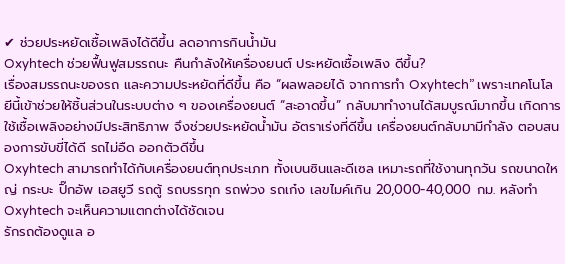✔ ช่วยประหยัดเชื้อเพลิงได้ดีขึ้น ลดอาการกินน้ำมัน
Oxyhtech ช่วยฟื้นฟูสมรรถนะ คืนกำลังให้เครื่องยนต์ ประหยัดเชื้อเพลิง ดีขึ้น?
เรื่องสมรรถนะของรถ และความประหยัดที่ดีขึ้น คือ “ผลพลอยได้ จากการทำ Oxyhtech” เพราะเทคโนโลยีนี้เข้าช่วยให้ชิ้นส่วนในระบบต่าง ๆ ของเครื่องยนต์ “สะอาดขึ้น” กลับมาทำงานได้สมบูรณ์มากขึ้น เกิดการใช้เชื้อเพลิงอย่างมีประสิทธิภาพ จึงช่วยประหยัดน้ำมัน อัตราเร่งที่ดีขึ้น เครื่องยนต์กลับมามีกำลัง ตอบสนองการขับขี่ได้ดี รถไม่อืด ออกตัวดีขึ้น
Oxyhtech สามารถทำได้กับเครื่องยนต์ทุกประเภท ทั้งเบนซินและดีเซล เหมาะรถที่ใช้งานทุกวัน รถขนาดใหญ่ กระบะ ปิ๊กอัพ เอสยูวี รถตู้ รถบรรทุก รถพ่วง รถเก๋ง เลขไมค์เกิน 20,000-40,000 กม. หลังทำ Oxyhtech จะเห็นความแตกต่างได้ชัดเจน
รักรถต้องดูแล อ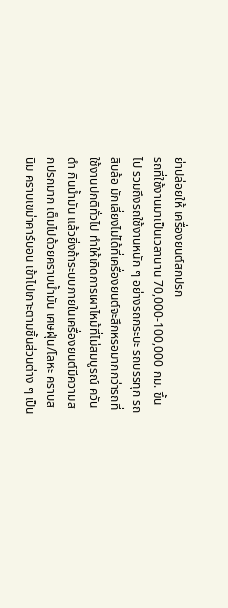ย่าปล่อยให้ เครื่องยนต์สกปรก
รถที่ใช้งานมาเป็นเวลานาน 70,000-100,000 กม. ขึ้นไป รวมถึงรถใช้งานหนัก ๆ อย่างรถกระบะ รถบรรทุก รถสิบล้อ มักเลี่ยงไม่ได้ที่เครื่องยนต์จะสึกหรอมากกว่ารถที่ใช้งานปกติทั่วไป ทำให้เกิดการเผาไหม้ที่ไม่สมบูรณ์ ควันดำ กินน้ำมัน แล้วยิ่งถ้าระบบภายในเครื่องยนต์มีความสกปรกมาก เต็มไปด้วยคราบน้ำมัน เศษฝุ่น/โลหะ คราบสนิม คราบเขม่าคาร์บอน เข้าไปเกาะตามชิ้นส่วนต่าง ๆ เป็น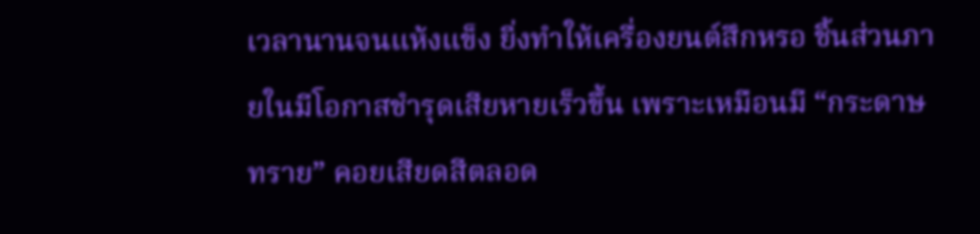เวลานานจนแห้งแข็ง ยิ่งทำให้เครื่องยนต์สึกหรอ ชิ้นส่วนภายในมีโอกาสชำรุดเสียหายเร็วขึ้น เพราะเหมือนมี “กระดาษทราย” คอยเสียดสีตลอด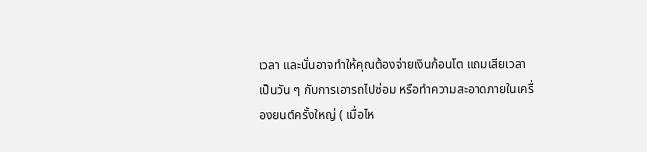เวลา และนั่นอาจทำให้คุณต้องจ่ายเงินก้อนโต แถมเสียเวลาเป็นวัน ๆ กับการเอารถไปซ่อม หรือทำความสะอาดภายในเครื่องยนต์ครั้งใหญ่ ( เมื่อไห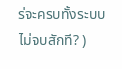ร่จะครบทั้งระบบ ไม่จบสักที? )